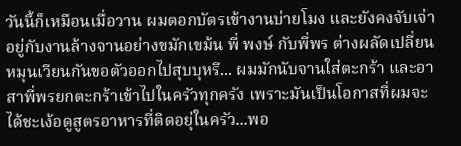วันนี้ก็เหมือนเมื่อวาน ผมตอกบัตรเข้างานบ่ายโมง และยังคงจับเจ่า อยู่กับงานล้างจานอย่างขมักเขม้น พี่ พงษ์ กับพี่พร ต่างผลัดเปลี่ยนหมุนเวียนกันขอตัวออกไปสุบบุหรี... ผมมักนับจานใส่ตะกร้า และอาสาพี่พรยกตะกร้าเข้าไปในครัวทุกครัง เพราะมันเป็นโอกาสที่ผมจะได้ชะเง้อดูสูตรอาหารที่ติดอยุ่ในครัว...พอ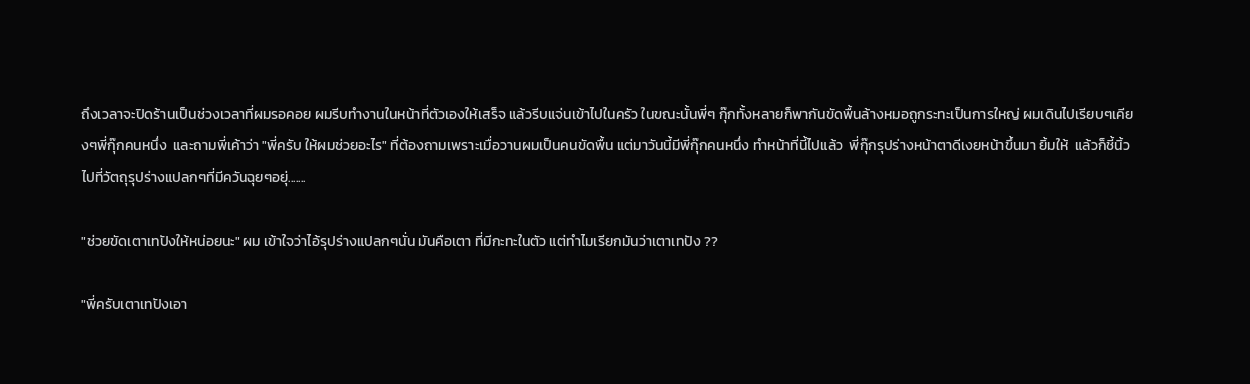ถึงเวลาจะปิดร้านเป็นช่วงเวลาที่ผมรอคอย ผมรีบทำงานในหน้าที่ตัวเองให้เสร็จ แล้วรีบแจ่นเข้าไปในครัว ในขณะนั้นพี่ๆ กุ๊กทั้งหลายก็พากันขัดพื้นล้างหมอถูกระทะเป็นการใหญ่ ผมเดินไปเรียบๆเคียงๆพี่กุ๊กคนหนึ่ง  และถามพี่เค้าว่า "พี่ครับ ให้ผมช่วยอะไร" ที่ต้องถามเพราะเมื่อวานผมเป็นคนขัดพื้น แต่มาวันนี้มีพี่กุ๊กคนหนึ่ง ทำหน้าที่นี้ไปแล้ว  พี่กุ๊กรุปร่างหน้าตาดีเงยหน้าขึ้นมา ยิ้มให้  แล้วก็ชี้นิ้วไปที่วัตถุรุปร่างแปลกๆที่มีควันฉุยๆอยุ่.......

"ช่วยขัดเตาเทปังให้หน่อยนะ" ผม เข้าใจว่าไอ้รุปร่างแปลกๆนั่น มันคือเตา ที่มีกะทะในตัว แต่ทำไมเรียกมันว่าเตาเทปัง ??

"พี่ครับเตาเทปังเอา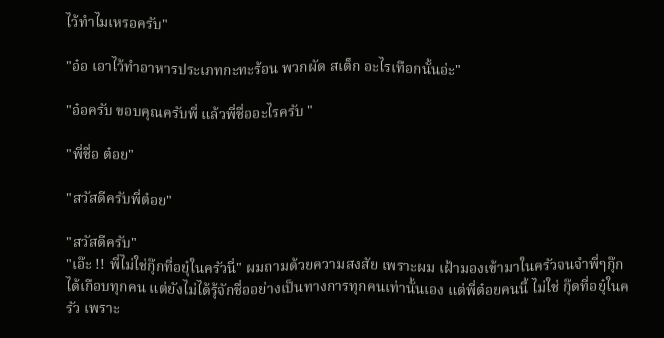ไว้ทำไมเหรอครับ"

"อ๋อ เอาไว้ทำอาหารประเภทกะทะร้อน พวกผัด สเต็ก อะไรเทือกนั้นอ่ะ"

"อ๋อครับ ขอบคุณครับพี่ แล้วพี่ชื่ออะไรครับ "

"พี่ชื่อ ต๋อย"

"สวัสดีครับพี่ต๋อย"

"สวัสดีครับ"
"เอ๊ะ !! พี่ไม่ใช่กุ๊กที่อยุ๋ในครัวนี่" ผมถามด้วยความสงสัย เพราะผม เฝ้ามองเข้ามาในครัวจนจำพี่ๆกุ๊กได้เกือบทุกคน แต่ยังไม่ได้รุ้จักชื่ออย่างเป็นทางการทุกคนเท่านั้นเอง แต่พี่ต๋อยคนนี้ ไม่ใช่ กุ๊ดที่อยุ๋ในครัว เพราะ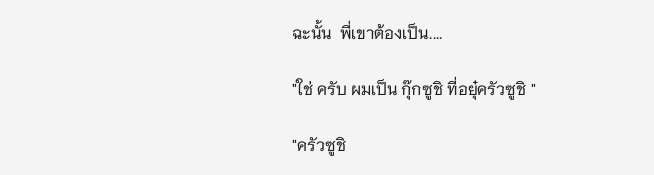ฉะนั้น  พี่เขาต้องเป็น....

"ใช่ ครับ ผมเป็น กุ๊กซูชิ ที่อยุ๋ครัวซูชิ "

"ครัวซูชิ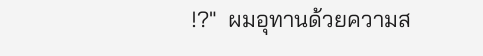!?"  ผมอุทานด้วยความส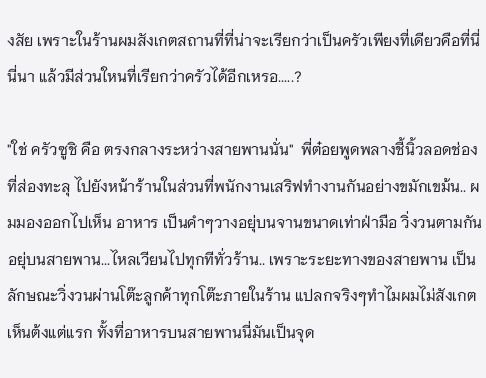งสัย เพราะในร้านผมสังเกตสถานที่ที่น่าจะเรียกว่าเป็นครัวเพียงที่เดียวคือที่นี่นี่นา แล้วมีส่วนใหนที่เรียกว่าครัวได้อีกเหรอ.....?

"ใช่ ครัวซูชิ คือ ตรงกลางระหว่างสายพานนั่น"  พี่ต๋อยพูดพลางชี้นิ้วลอดช่องที่ส่องทะลุ ไปยังหน้าร้านในส่วนที่พนักงานเสริฟทำงานกันอย่างขมักเขม้น.. ผมมองออกไปเห็น อาหาร เป็นคำๆวางอยุ่บนจานขนาดเท่าฝ่ามือ วิ่งวนตามกันอยุ่บนสายพาน...ไหลเวียนไปทุกทีทั่วร้าน.. เพราะระยะทางของสายพาน เป็นลักษณะวิ่งวนผ่านโต๊ะลูกค้าทุกโต๊ะภายในร้าน แปลกจริงๆทำไมผมไม่สังเกตเห็นต้งแต่แรก ทั้งที่อาหารบนสายพานนี่มันเป็นจุด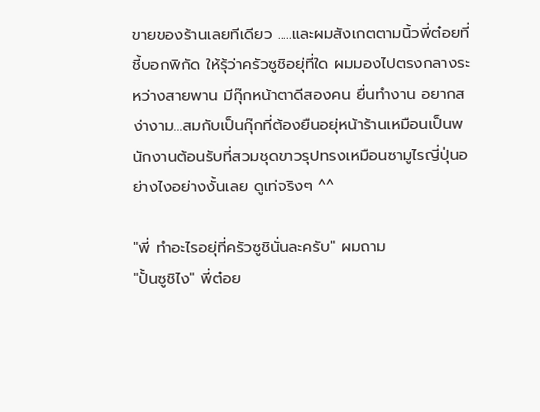ขายของร้านเลยทีเดียว .....และผมสังเกตตามนิ้วพี่ต๋อยที่ชี้บอกพิกัด ให้รุ้ว่าครัวซูชิอยุ่ที่ใด ผมมองไปตรงกลางระหว่างสายพาน มีกุ๊กหน้าตาดีสองคน ยื่นทำงาน อยากสง่างาม...สมกับเป็นกุ๊กที่ต้องยืนอยุ่หน้าร้านเหมือนเป็นพนักงานต้อนรับที่สวมชุดขาวรุปทรงเหมือนซามูไรญี่ปุ่นอย่างไงอย่างงั้นเลย ดูเท่จริงๆ ^^

"พี่ ทำอะไรอยุ่ที่ครัวซูชินั่นละครับ" ผมถาม
"ปั้นซูชิไง" พี่ต๋อย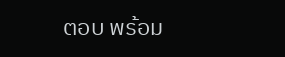ตอบ พร้อม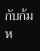กับก้มห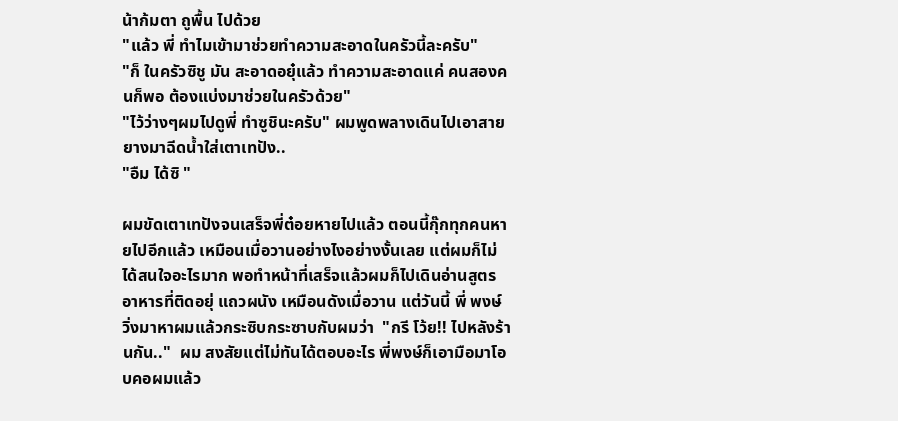น้าก้มตา ถูพื้น ไปด้วย
"แล้ว พี่ ทำไมเข้ามาช่วยทำความสะอาดในครัวนี้ละครับ"
"ก็ ในครัวซิชู มัน สะอาดอยุ๋แล้ว ทำความสะอาดแค่ คนสองคนก็พอ ต้องแบ่งมาช่วยในครัวด้วย"
"ไว้ว่างๆผมไปดูพี่ ทำซูชินะครับ" ผมพูดพลางเดินไปเอาสายยางมาฉีดน้ำใส่เตาเทปัง..
"อืม ได้ซิ "

ผมขัดเตาเทปังจนเสร็จพี่ต๋อยหายไปแล้ว ตอนนี้กุ๊กทุกคนหายไปอีกแล้ว เหมือนเมื่อวานอย่างไงอย่างงั้นเลย แต่ผมก็ไม่ได้สนใจอะไรมาก พอทำหน้าที่เสร็จแล้วผมก็ไปเดินอ่านสูตรอาหารที่ติดอยุ่ แถวผนัง เหมือนดังเมื่อวาน แต่วันนี้ พี่ พงษ์ วิ่งมาหาผมแล้วกระซิบกระซาบกับผมว่า  "กรี โว้ย!! ไปหลังร้านกัน.."  ผม สงสัยแต่ไม่ทันได้ตอบอะไร พี่พงษ์ก็เอามือมาโอบคอผมแล้ว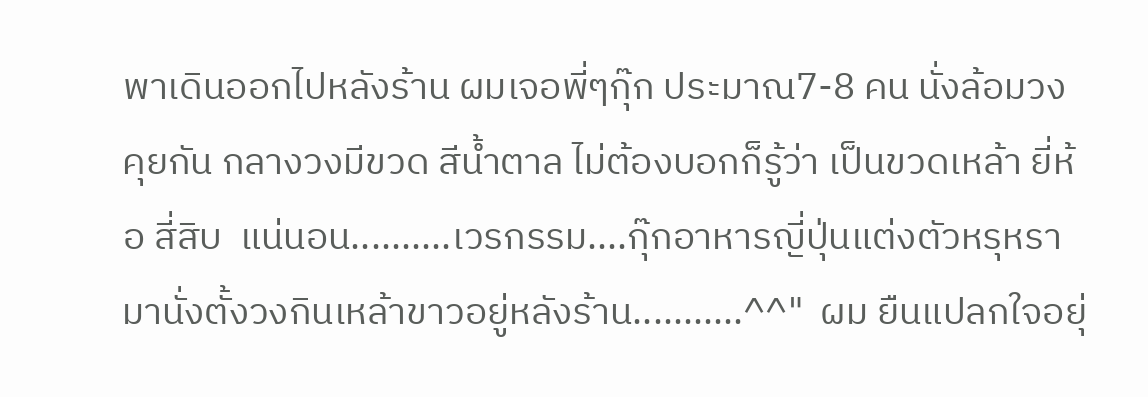พาเดินออกไปหลังร้าน ผมเจอพี่ๆกุ๊ก ประมาณ7-8 คน นั่งล้อมวง คุยกัน กลางวงมีขวด สีน้ำตาล ไม่ต้องบอกก็รู้ว่า เป็นขวดเหล้า ยี่ห้อ สี่สิบ  แน่นอน..........เวรกรรม....กุ๊กอาหารญี่ปุ่นแต่งตัวหรุหรา มานั่งตั้งวงกินเหล้าขาวอยู่หลังร้าน...........^^"  ผม ยืนแปลกใจอยุ่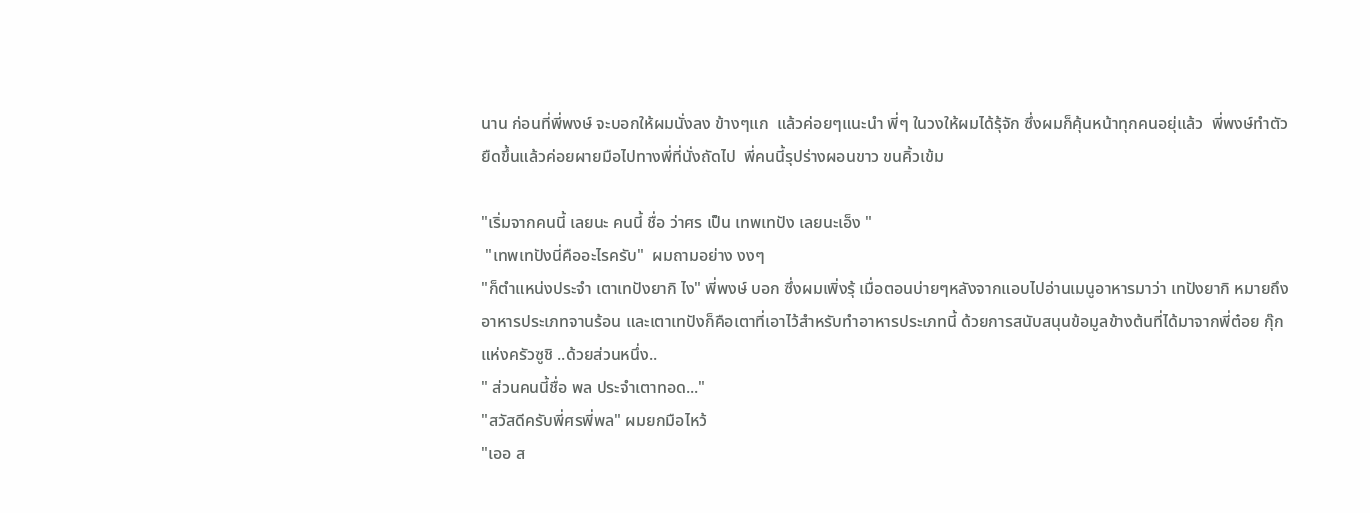นาน ก่อนที่พี่พงษ์ จะบอกให้ผมนั่งลง ข้างๆแก  แล้วค่อยๆแนะนำ พี่ๆ ในวงให้ผมได้รุ้จัก ซึ่งผมก็คุ้นหน้าทุกคนอยุ่แล้ว  พี่พงษ์ทำตัวยืดขึ้นแล้วค่อยผายมือไปทางพี่ที่นั่งถัดไป  พี่คนนี้รุปร่างผอนขาว ขนคิ้วเข้ม

"เริ่มจากคนนี้ เลยนะ คนนี้ ชื่อ ว่าศร เป็น เทพเทปัง เลยนะเอ็ง "
 "เทพเทปังนี่คืออะไรครับ"  ผมถามอย่าง งงๆ
"ก็ตำแหน่งประจำ เตาเทปังยากิ ไง" พี่พงษ์ บอก ซึ่งผมเพิ่งรุ้ เมื่อตอนบ่ายๆหลังจากแอบไปอ่านเมนูอาหารมาว่า เทปังยากิ หมายถึง อาหารประเภทจานร้อน และเตาเทปังก็คือเตาที่เอาไว้สำหรับทำอาหารประเภทนี้ ด้วยการสนับสนุนข้อมูลข้างต้นที่ได้มาจากพี่ต๋อย กุ๊กแห่งครัวซูชิ ..ด้วยส่วนหนึ่ง..
" ส่วนคนนี้ชื่อ พล ประจำเตาทอด..."
"สวัสดีครับพี่ศรพี่พล" ผมยกมือไหว้
"เออ ส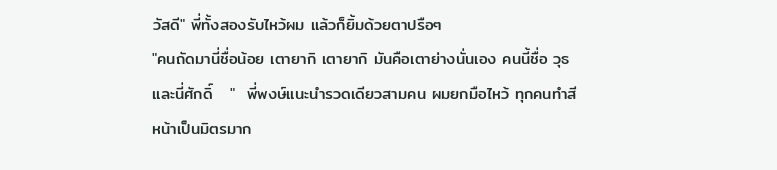วัสดี" พี่ทั้งสองรับไหว้ผม แล้วก็ยิ้มด้วยตาปรือๆ
"คนถัดมานี่ชื่อน้อย เตายากิ เตายากิ มันคือเตาย่างนั่นเอง คนนี้ชื่อ วุธ  และนี่ศักดิ์   "  พี่พงษ์แนะนำรวดเดียวสามคน ผมยกมือไหว้ ทุกคนทำสีหน้าเป็นมิตรมาก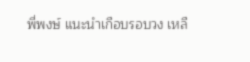พี่พงษ์ แนะนำเกือบรอบวง เหลื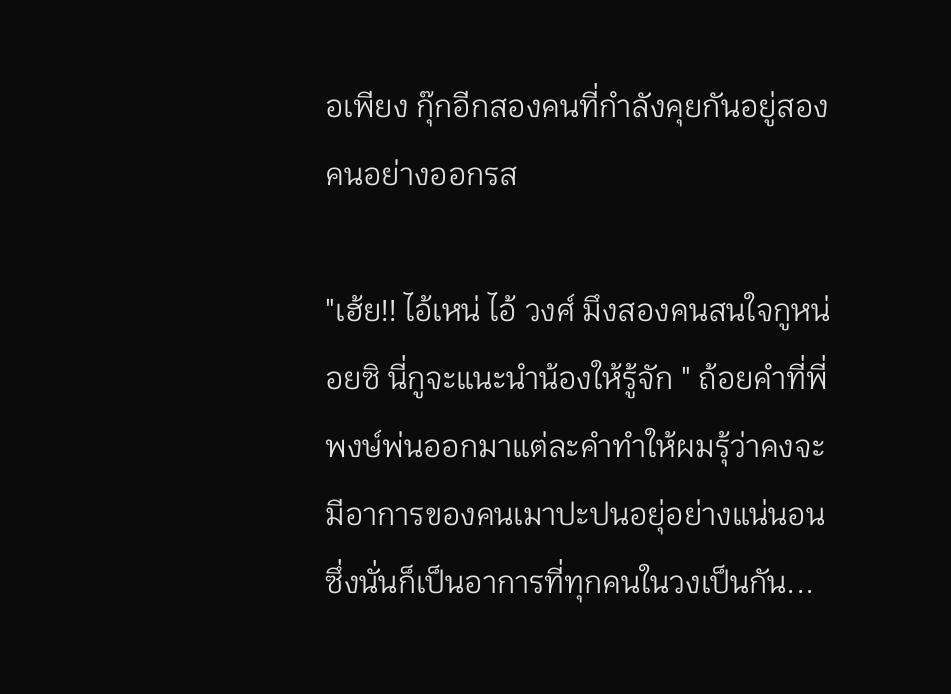อเพียง กุ๊กอีกสองคนที่กำลังคุยกันอยู่สองคนอย่างออกรส

"เฮ้ย!! ไอ้เหน่ ไอ้ วงศ์ มึงสองคนสนใจกูหน่อยซิ นี่กูจะแนะนำน้องให้รู้จัก " ถ้อยคำที่พี่พงษ์พ่นออกมาแต่ละคำทำให้ผมรุ้ว่าคงจะมีอาการของคนเมาปะปนอยุ่อย่างแน่นอน ซึ่งนั่นก็เป็นอาการที่ทุกคนในวงเป็นกัน...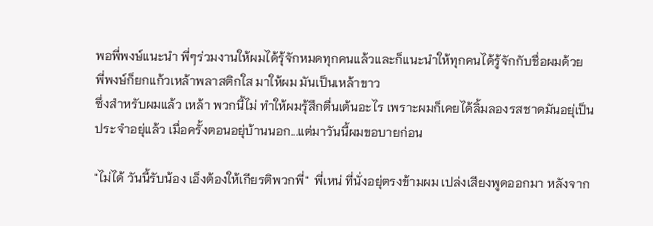พอพี่พงษ์แนะนำ พี่ๆร่วมงานให้ผมได้รุ้จักหมดทุกคนแล้วและก็แนะนำให้ทุกคนได้รู้จักกับชื่อผมด้วย  พี่พงษ์ก็ยกแก้วเหล้าพลาสติกใส มาให้ผม มันเป็นเหล้าขาว
ซึ่งสำหรับผมแล้ว เหล้า พวกนี้ไม่ ทำให้ผมรุ้สึกตื่นเต้นอะไร เพราะผมก็เคยได้ลิ้มลองรสชาดมันอยุ่เป็นประจำอยุ่แล้ว เมื่อครั้งตอนอยุ่บ้านนอก...แต่มาวันนี้ผมขอบายก่อน

"ไม่ได้ วันนี้รับน้อง เอ็งต้องให้เกียรติพวกพี่"  พี่เหน่ ที่นั่งอยุ่ตรงข้ามผม เปล่งเสียงพูดออกมา หลังจาก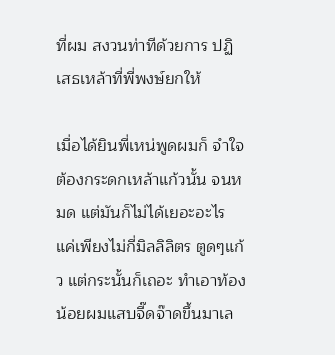ที่ผม สงวนท่าทีด้วยการ ปฏิเสธเหล้าที่พี่พงษ์ยกให้

เมื่อได้ยินพี่เหน่พูดผมก็ จำใจต้องกระดกเหล้าแก้วนั้น จนหมด แต่มันก็ไม่ได้เยอะอะไร แค่เพียงไม่กี่มิลลิลิตร ตูดๆแก้ว แต่กระนั้นก็เถอะ ทำเอาท้องน้อยผมแสบจี๊ดจ๊าดขึ้นมาเล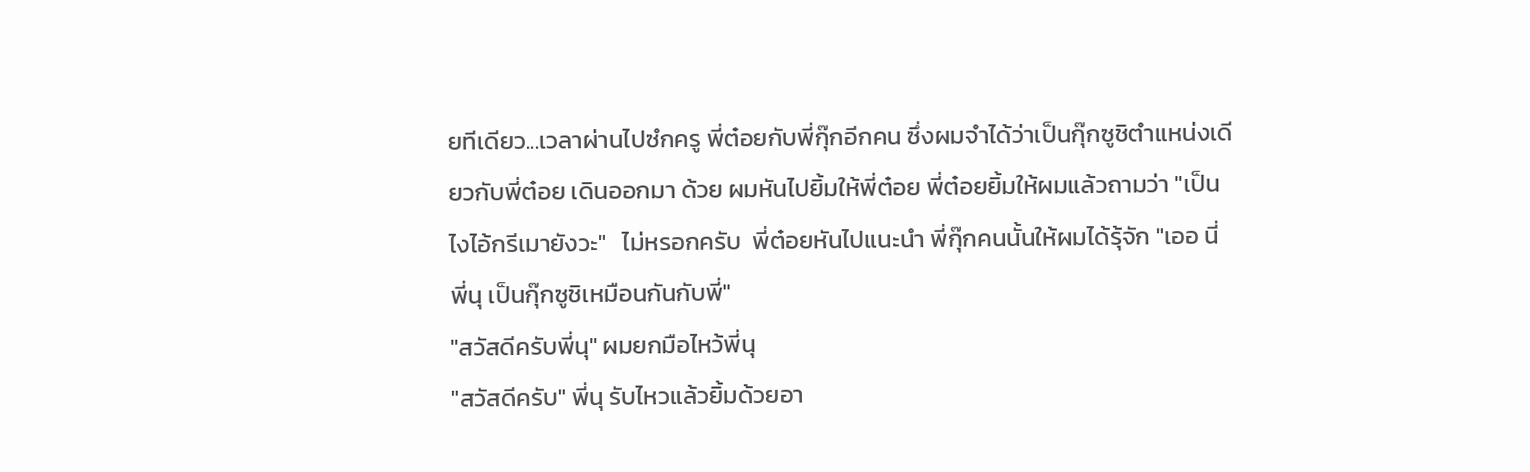ยทีเดียว...เวลาผ่านไปซํกครู พี่ต๋อยกับพี่กุ๊กอีกคน ซึ่งผมจำได้ว่าเป็นกุ๊กซูชิตำแหน่งเดียวกับพี่ต๋อย เดินออกมา ด้วย ผมหันไปยิ้มให้พี่ต๋อย พี่ต๋อยยิ้มให้ผมแล้วถามว่า "เป็นไงไอ้กรีเมายังวะ"   ไม่หรอกครับ  พี่ต๋อยหันไปแนะนำ พี่กุ๊กคนนั้นให้ผมได้รุ้จัก "เออ นี่  พี่นุ เป็นกุ๊กซูชิเหมือนกันกับพี่"
"สวัสดีครับพี่นุ" ผมยกมือไหว้พี่นุ
"สวัสดีครับ" พี่นุ รับไหวแล้วยิ้มด้วยอา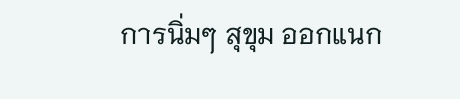การนิ่มๆ สุขุม ออกแนก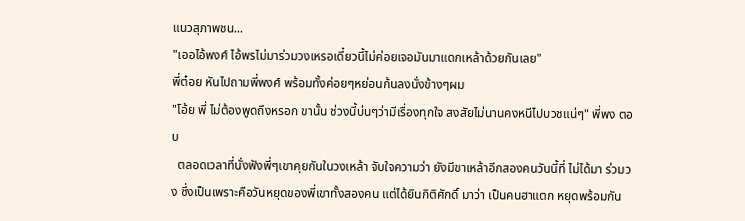แนวสุภาพชน...
"เออไอ้พงศ์ ไอ้พรไม่มาร่วมวงเหรอเดี๋ยวนี้ไม่ค่อยเจอมันมาแดกเหล้าด้วยกันเลย"
พี่ต๋อย หันไปถามพี่พงศ์ พร้อมทั้งค่อยๆหย่อนก้นลงนั่งข้างๆผม
"โอ้ย พี่ ไม่ต้องพูดถึงหรอก ขานั้น ช่วงนี้บ่นๆว่ามีเรื่องทุกใจ สงสัยไม่นานคงหนีไปบวชแน่ๆ" พี่พง ตอบ
  ตลอดเวลาที่นั่งฟังพี่ๆเขาคุยกันในวงเหล้า จับใจความว่า ยังมีขาเหล้าอีกสองคนวันนี้ที่ ไม่ได้มา ร่วมวง ซึ่งเป็นเพราะคือวันหยุดของพี่เขาทั้งสองคน แต่ได้ยินกิติศักดิ์ มาว่า เป็นคนฮาแตก หยุดพร้อมกัน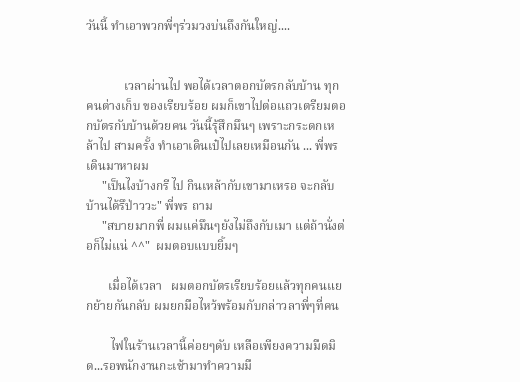วันนี้ ทำเอาพวกพี่ๆร่วมวงบ่นถึงกันใหญ่....


            เวลาผ่านไป พอได้เวลาตอกบัตรกลับบ้าน ทุกคนต่างเก็บ ของเรียบร้อย ผมก็เขาไปต่อแถวเตรียมตอกบัตรกับบ้านด้วยคน วันนี้รุ้สึกมึนๆ เพราะกระดกเหล้าไป สามครั้ง ทำเอาเดินเป๋ไปเลยเหมือนกัน ... พี่พรเดินมาหาผม
     "เป็นไงบ้างกรี ไป กินเหล้ากับเขามาเหรอ จะกลับบ้านได้รึป่าววะ" พี่พร ถาม
     "สบายมากพี่ ผมแค่มึนๆยังไม่ถึงกับเมา แต่ถ้านั่งต่อก็ไม่แน่ ^^"  ผมตอบแบบยิ้มๆ

       เมื่อได้เวลา   ผมตอกบัตรเรียบร้อยแล้วทุกคนแยกย้ายกันกลับ ผมยกมือไหว้พร้อมกับกล่าวลาพี่ๆที่คน

        ไฟในร้านเวลานี้ค่อยๆดับ เหลือเพียงความมืดมิด...รอพนักงานกะเช้ามาทำความมื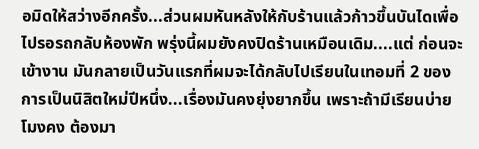อมิดให้สว่างอีกครั้ง...ส่วนผมหันหลังให้กับร้านแล้วก้าวขึ้นบันไดเพื่อไปรอรถกลับห้องพัก พรุ่งนี้ผมยังคงปิดร้านเหมือนเดิม....แต่ ก่อนจะเข้างาน มันกลายเป็นวันแรกที่ผมจะได้กลับไปเรียนในเทอมที่ 2 ของการเป็นนิสิตใหม่ปีหนึ่ง...เรื่องมันคงยุ่งยากขึ้น เพราะถ้ามีเรียนบ่ายโมงคง ต้องมา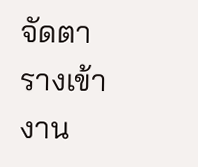จัดตารางเข้างาน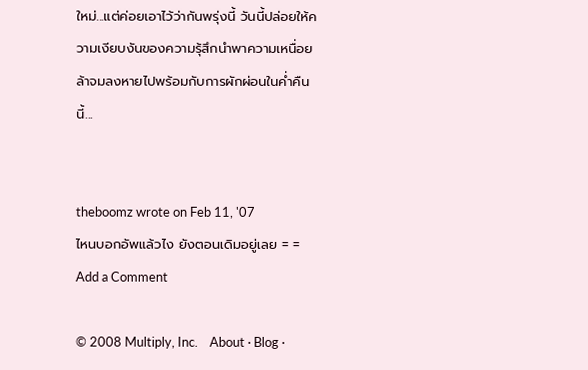ใหม่...แต่ค่อยเอาไว้ว่ากันพรุ่งนี้ วันนี้ปล่อยให้ความเงียบงันของความรุ้สึกนำพาความเหนื่อยล้าจมลงหายไปพร้อมกับการผักผ่อนในค่ำคืนนี้...


theboomz wrote on Feb 11, '07
ไหนบอกอัพแล้วไง ยังตอนเดิมอยู่เลย = =
Add a Comment

© 2008 Multiply, Inc.    About · Blog ·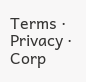Terms · Privacy · Corp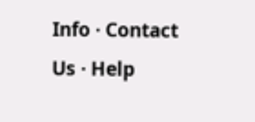Info · Contact Us · Help